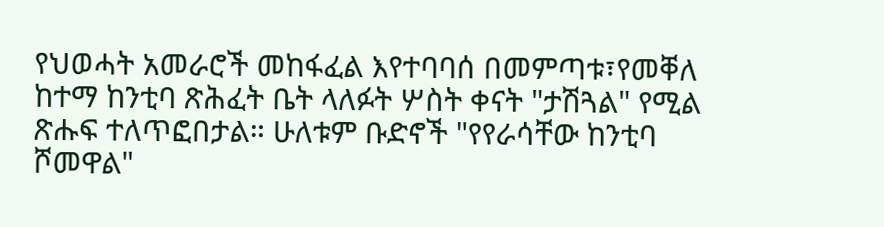የህወሓት አመራሮች መከፋፈል እየተባባሰ በመምጣቱ፣የመቐለ ከተማ ከንቲባ ጽሕፈት ቤት ላለፉት ሦስት ቀናት "ታሽጓል" የሚል ጽሑፍ ተለጥፎበታል። ሁለቱም ቡድኖች "የየራሳቸው ከንቲባ ሾመዋል"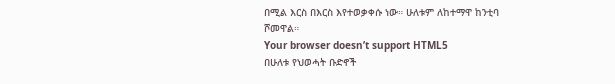በሚል እርስ በእርስ እየተወቃቀሱ ነው። ሁለቱም ለከተማዋ ከንቲባ ሾመዋል።
Your browser doesn’t support HTML5
በሁለቱ የህወሓት ቡድኖች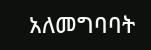አለመግባባት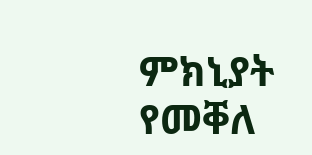ምክኒያት የመቐለ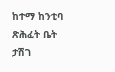ከተማ ከንቲባ ጽሕፈት ቤት ታሽገ